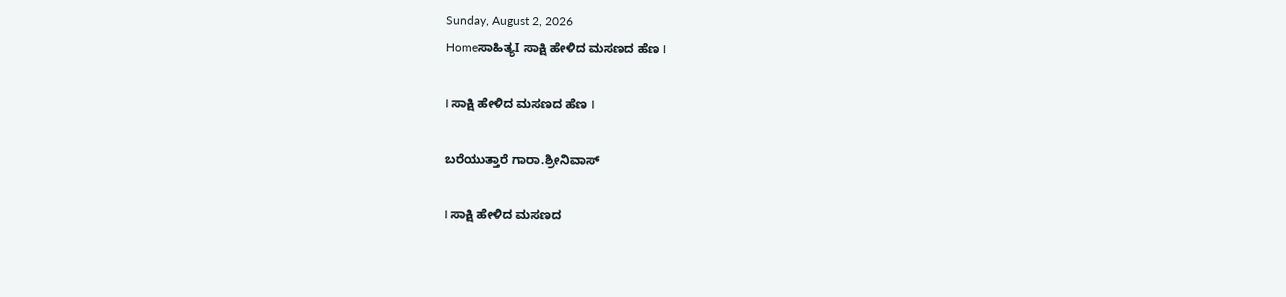Sunday, August 2, 2026
Homeಸಾಹಿತ್ಯI ಸಾಕ್ಷಿ ಹೇಳಿದ ಮಸಣದ ಹೆಣ I

I ಸಾಕ್ಷಿ ಹೇಳಿದ ಮಸಣದ ಹೆಣ I

ಬರೆಯುತ್ತಾರೆ ಗಾರಾ.ಶ್ರೀನಿವಾಸ್

I ಸಾಕ್ಷಿ ಹೇಳಿದ ಮಸಣದ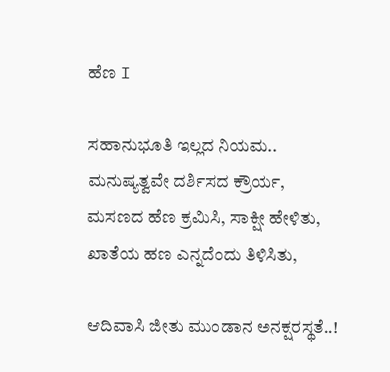ಹೆಣ I

ಸಹಾನುಭೂತಿ ಇಲ್ಲದ ನಿಯಮ..
ಮನುಷ್ಯತ್ವವೇ ದರ್ಶಿಸದ ಕ್ರೌರ್ಯ,
ಮಸಣದ ಹೆಣ ಕ್ರಮಿಸಿ, ಸಾಕ್ಷೀ ಹೇಳಿತು,
ಖಾತೆಯ ಹಣ ಎನ್ನದೆಂದು ತಿಳಿಸಿತು,

ಆದಿವಾಸಿ ಜೀತು ಮುಂಡಾನ ಅನಕ್ಷರಸ್ಥತೆ..!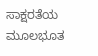ಸಾಕ್ಷರತೆಯ ಮೂಲಭೂತ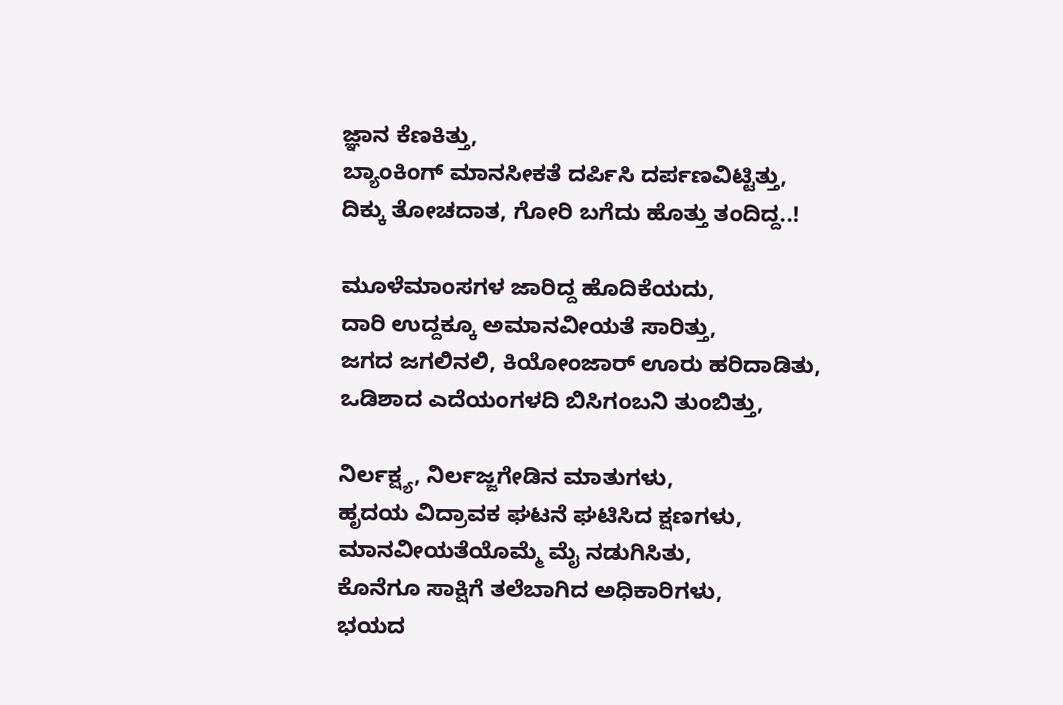ಜ್ಞಾನ ಕೆಣಕಿತ್ತು,
ಬ್ಯಾಂಕಿಂಗ್ ಮಾನಸೀಕತೆ ದರ್ಪಿಸಿ ದರ್ಪಣವಿಟ್ಟಿತ್ತು,
ದಿಕ್ಕು ತೋಚದಾತ, ಗೋರಿ ಬಗೆದು ಹೊತ್ತು ತಂದಿದ್ದ..!

ಮೂಳೆಮಾಂಸಗಳ ಜಾರಿದ್ದ ಹೊದಿಕೆಯದು,
ದಾರಿ ಉದ್ದಕ್ಕೂ ಅಮಾನವೀಯತೆ ಸಾರಿತ್ತು,
ಜಗದ ಜಗಲಿನಲಿ, ಕಿಯೋಂಜಾರ್ ಊರು ಹರಿದಾಡಿತು,
ಒಡಿಶಾದ ಎದೆಯಂಗಳದಿ ಬಿಸಿಗಂಬನಿ ತುಂಬಿತ್ತು,

ನಿರ್ಲಕ್ಷ್ಯ, ನಿರ್ಲಜ್ಜಗೇಡಿನ ಮಾತುಗಳು,
ಹೃದಯ ವಿದ್ರಾವಕ ಘಟನೆ ಘಟಿಸಿದ ಕ್ಷಣಗಳು,
ಮಾನವೀಯತೆಯೊಮ್ಮೆ ಮೈ ನಡುಗಿಸಿತು,
ಕೊನೆಗೂ ಸಾಕ್ಷಿಗೆ ತಲೆಬಾಗಿದ ಅಧಿಕಾರಿಗಳು,
ಭಯದ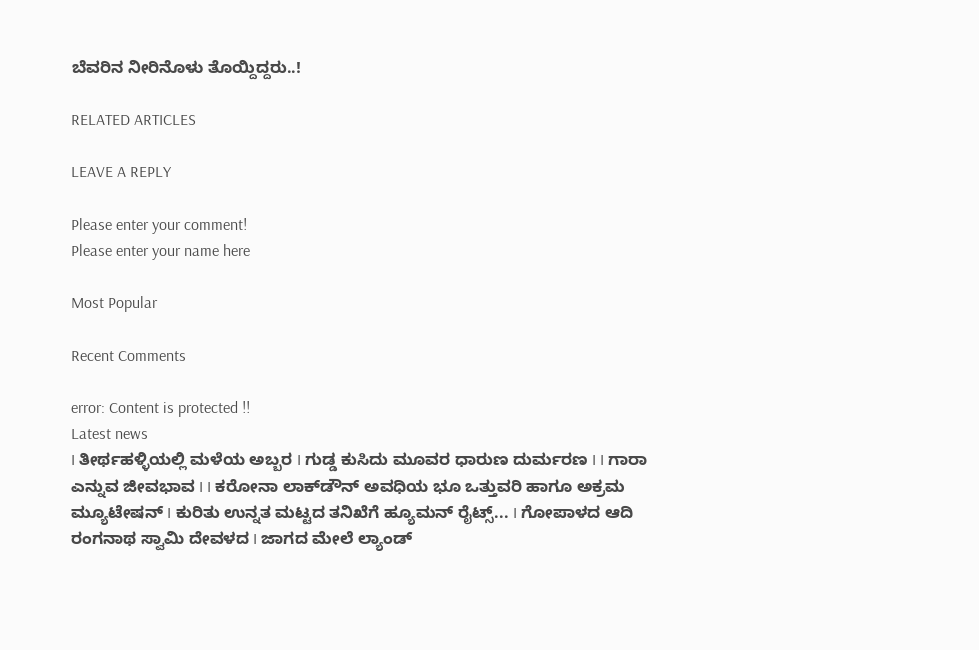ಬೆವರಿನ ನೀರಿನೊಳು ತೊಯ್ದಿದ್ದರು..!

RELATED ARTICLES

LEAVE A REPLY

Please enter your comment!
Please enter your name here

Most Popular

Recent Comments

error: Content is protected !!
Latest news
I ತೀರ್ಥಹಳ್ಳಿಯಲ್ಲಿ ಮಳೆಯ ಅಬ್ಬರ I ಗುಡ್ಡ ಕುಸಿದು ಮೂವರ ಧಾರುಣ ದುರ್ಮರಣ I I ಗಾರಾ ಎನ್ನುವ ಜೀವಭಾವ I I ಕರೋನಾ ಲಾಕ್‌ಡೌನ್ ಅವಧಿಯ ಭೂ ಒತ್ತುವರಿ ಹಾಗೂ ಅಕ್ರಮ ಮ್ಯೂಟೇಷನ್ I ಕುರಿತು ಉನ್ನತ ಮಟ್ಟದ ತನಿಖೆಗೆ ಹ್ಯೂಮನ್ ರೈಟ್ಸ್... I ಗೋಪಾಳದ ಆದಿ ರಂಗನಾಥ ಸ್ವಾಮಿ ದೇವಳದ I ಜಾಗದ ಮೇಲೆ ಲ್ಯಾಂಡ್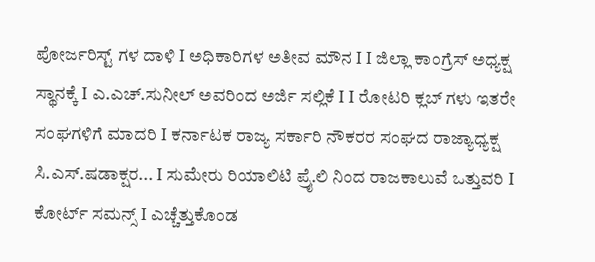ಪೋರ್ಜರಿಸ್ಟ್ ಗಳ ದಾಳಿ I ಅಧಿಕಾರಿಗಳ ಅತೀವ ಮೌನ I I ಜಿಲ್ಲಾ ಕಾಂಗ್ರೆಸ್ ಅಧ್ಯಕ್ಷ ಸ್ಥಾನಕ್ಕೆ I ಎ.ಎಚ್.ಸುನೀಲ್ ಅವರಿಂದ ಅರ್ಜಿ ಸಲ್ಲಿಕೆ I I ರೋಟರಿ ಕ್ಲಬ್ ಗಳು ಇತರೇ ಸಂಘಗಳಿಗೆ ಮಾದರಿ I ಕರ್ನಾಟಕ ರಾಜ್ಯ ಸರ್ಕಾರಿ ನೌಕರರ ಸಂಘದ ರಾಜ್ಯಾಧ್ಯಕ್ಷ ಸಿ.ಎಸ್.ಷಡಾಕ್ಷರ... I ಸುಮೇರು ರಿಯಾಲಿಟಿ ಪ್ರೈ.ಲಿ ನಿಂದ ರಾಜಕಾಲುವೆ ಒತ್ತುವರಿ‌ I ಕೋರ್ಟ್ ಸಮನ್ಸ್ I ಎಚ್ಚೆತ್ತುಕೊಂಡ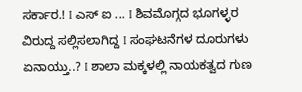ಸರ್ಕಾರ.! I ಎಸ್ ಐ ... I ಶಿವಮೊಗ್ಗದ ಭೂಗಳ್ಳರ ವಿರುದ್ದ ಸಲ್ಲಿಸಲಾಗಿದ್ದ I ಸಂಘಟನೆಗಳ ದೂರುಗಳು ಏನಾಯ್ತು..? I ಶಾಲಾ ಮಕ್ಕಳಲ್ಲಿ ನಾಯಕತ್ವದ ಗುಣ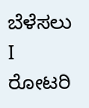ಬೆಳೆಸಲು I ರೋಟರಿ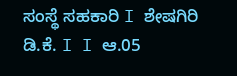ಸಂಸ್ಥೆ ಸಹಕಾರಿ I ಶೇಷಗಿರಿ ಡಿ.ಕೆ. I I ಆ.05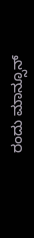ರಂದು ಮಾನ್ಸೂನ್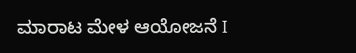ಮಾರಾಟ ಮೇಳ ಆಯೋಜನೆ I